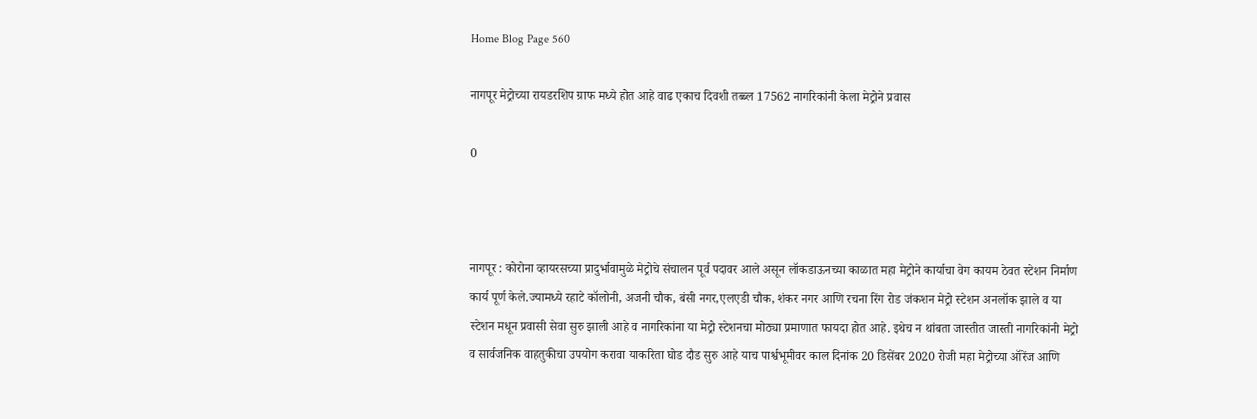Home Blog Page 560

नागपूर मेट्रोच्या रायडरशिप ग्राफ मध्ये होत आहे वाढ एकाच दिवशी तब्ब्ल 17562 नागरिकांनी केला मेट्रोने प्रवास

0



नागपूर : कोरोना व्हायरसच्या प्रादुर्भावामुळे मेट्रोचे संचालन पूर्व पदावर आले असून लॉकडाऊनच्या काळात महा मेट्रोने कार्याचा वेग कायम ठेवत स्टेशन निर्माण कार्य पूर्ण केले.ज्यामध्ये रहाटे कॉलोनी, अजनी चौक, बंसी नगर,एलएडी चौक, शंकर नगर आणि रचना रिंग रोड जंकशन मेट्रो स्टेशन अनलॉक झाले व या स्टेशन मधून प्रवासी सेवा सुरु झाली आहे व नागरिकांना या मेट्रो स्टेशनचा मोठ्या प्रमाणात फायदा होत आहे. इथेच न थांबता जास्तीत जास्ती नागरिकांनी मेट्रो व सार्वजनिक वाहतुकीचा उपयोग करावा याकरिता घोड दौड सुरु आहे याच पार्श्वभूमीवर काल दिनांक 20 डिसेंबर 2020 रोजी महा मेट्रोच्या ऑरेंज आणि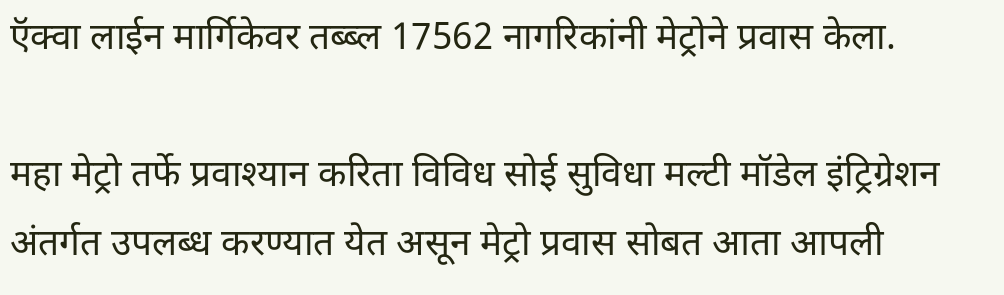ऍक्वा लाईन मार्गिकेवर तब्ब्ल 17562 नागरिकांनी मेट्रोने प्रवास केला.

महा मेट्रो तर्फे प्रवाश्यान करिता विविध सोई सुविधा मल्टी मॉडेल इंट्रिग्रेशन अंतर्गत उपलब्ध करण्यात येत असून मेट्रो प्रवास सोबत आता आपली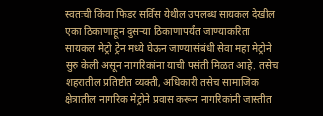स्वतःची किंवा फिडर सर्विस येथील उपलब्ध सायकल देखील एका ठिकाणाहून दुसऱ्या ठिकाणापर्यंत जाण्याकरिता सायकल मेट्रो ट्रेन मध्ये घेऊन जाण्यासंबंधी सेवा महा मेट्रोने सुरु केली असून नागरिकांना याची पसंती मिळत आहे. तसेच शहरातील प्रतिष्टीत व्यक्ती, अधिकारी तसेच सामाजिक क्षेत्रातील नागरिक मेट्रोने प्रवास करून नागरिकांनी जास्तीत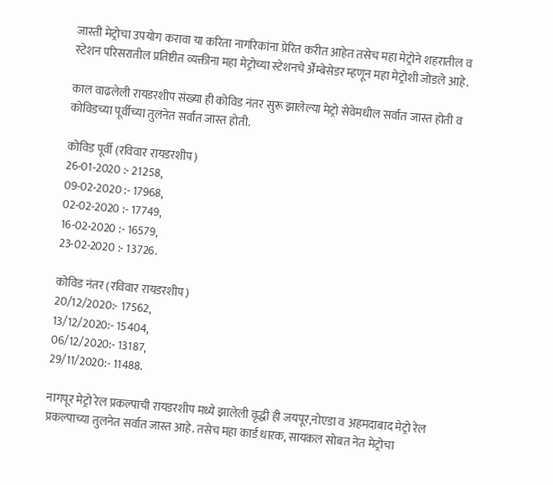जास्ती मेट्रोचा उपयोग करावा या करिता नागरिकांना प्रेरित करीत आहेत तसेच महा मेट्रोने शहरातील व स्टेशन परिसरातील प्रतिष्टीत व्यक्तीना महा मेट्रोच्या स्टेशनचे ॲेम्बेसेडर म्हणून महा मेट्रोशी जोडले आहे.

काल वाढलेली रायडरशीप संख्या ही कोविड नंतर सुरू झालेल्या मेट्रो सेवेमधील सर्वात जास्त होती व कोविडच्या पूर्वीच्या तुलनेत सर्वात जास्त होती.

कोविड पूर्वी (रविवार रायडरशीप)
26-01-2020 :- 21258,
09-02-2020 :- 17968,
02-02-2020 :- 17749,
16-02-2020 :- 16579,
23-02-2020 :- 13726.

कोविड नंतर (रविवार रायडरशीप)
20/12/2020:- 17562,
13/12/2020:- 15404,
06/12/2020:- 13187,
29/11/2020:- 11488.

नागपूर मेट्रो रेल प्रकल्पाची रायडरशीप मध्ये झालेली वृद्धी ही जयपूर,नोएडा व अहमदाबाद मेट्रो रेल प्रकल्पाच्या तुलनेत सर्वात जास्त आहे. तसेच महा कार्ड धारक, सायकल सोबत नेत मेट्रोचा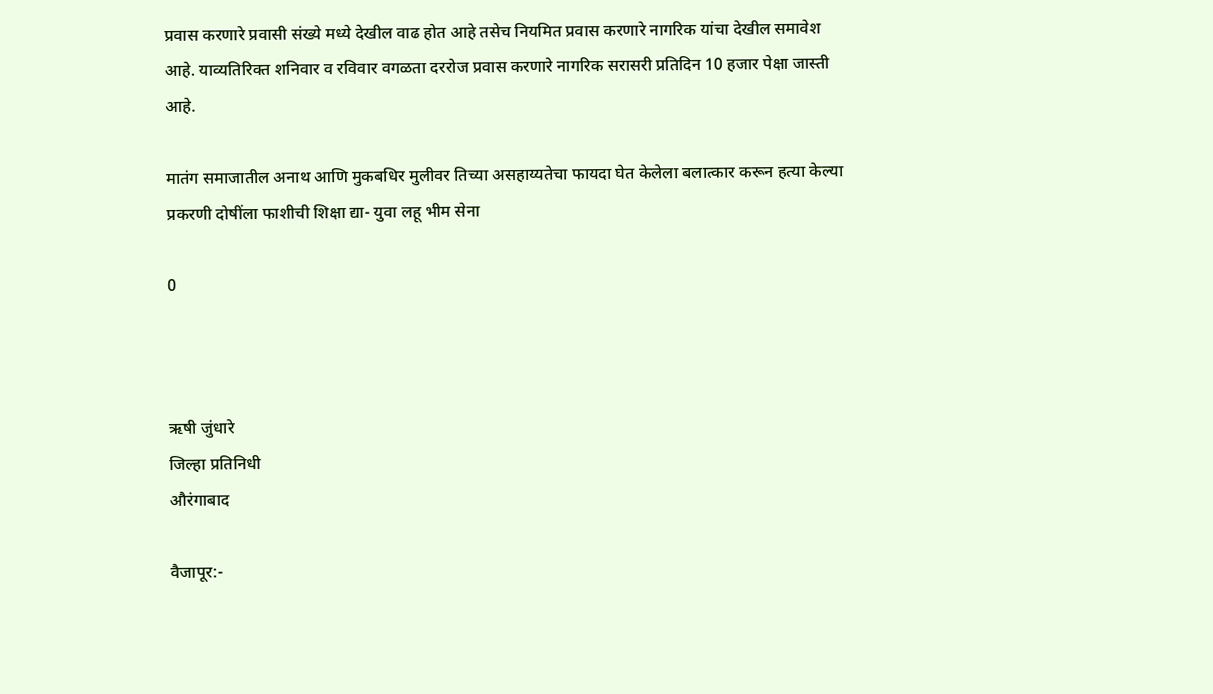प्रवास करणारे प्रवासी संख्ये मध्ये देखील वाढ होत आहे तसेच नियमित प्रवास करणारे नागरिक यांचा देखील समावेश आहे. याव्यतिरिक्त शनिवार व रविवार वगळता दररोज प्रवास करणारे नागरिक सरासरी प्रतिदिन 10 हजार पेक्षा जास्ती आहे.

मातंग समाजातील अनाथ आणि मुकबधिर मुलीवर तिच्या असहाय्यतेचा फायदा घेत केलेला बलात्कार करून हत्या केल्या प्रकरणी दोषींला फाशीची शिक्षा द्या- युवा लहू भीम सेना

0



ऋषी जुंधारे
जिल्हा प्रतिनिधी
औरंगाबाद

वैजापूर:-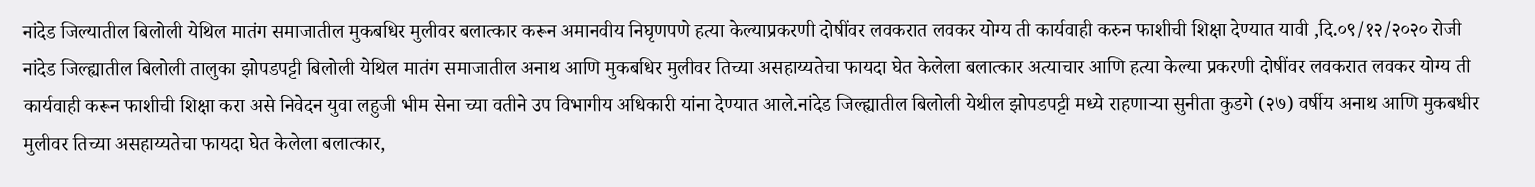नांदेड जिल्यातील बिलोली येथिल मातंग समाजातील मुकबधिर मुलीवर बलात्कार करून अमानवीय निघृणपणे हत्या केल्याप्रकरणी दोषींवर लवकरात लवकर योग्य ती कार्यवाही करुन फाशीची शिक्षा देण्यात यावी ,दि.०९/१२/२०२० रोजी नांदेड जिल्ह्यातील बिलोली तालुका झोपडपट्टी बिलोली येथिल मातंग समाजातील अनाथ आणि मुकबधिर मुलीवर तिच्या असहाय्यतेचा फायदा घेत केलेला बलात्कार अत्याचार आणि हत्या केल्या प्रकरणी दोषींवर लवकरात लवकर योग्य ती कार्यवाही करून फाशीची शिक्षा करा असे निवेदन युवा लहुजी भीम सेना च्या वतीने उप विभागीय अधिकारी यांना देण्यात आले.नांदेड जिल्ह्यातील बिलोली येथील झोपडपट्टी मध्ये राहणाऱ्या सुनीता कुडगे (२७) वर्षीय अनाथ आणि मुकबधीर मुलीवर तिच्या असहाय्यतेचा फायदा घेत केलेला बलात्कार,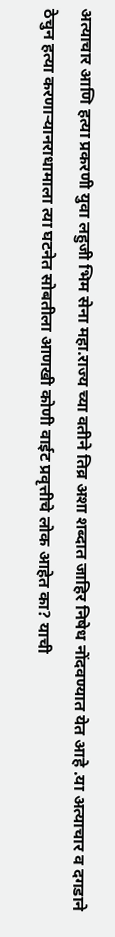अत्याचार आणि हत्या प्रकरणी युवा लहुजी भिम सेना महा.राज्य च्या वतीने तिव्र अशा शब्दात जाहिर निषेध नोंदवण्यात येत आहे .या अत्याचार व दगडाने ठेचुन हत्या करणाऱ्यानराधामाला त्या घटनेत सोबतीला आणखी कोणी वाईट प्रवृत्तीचे लोक आहेत का? याची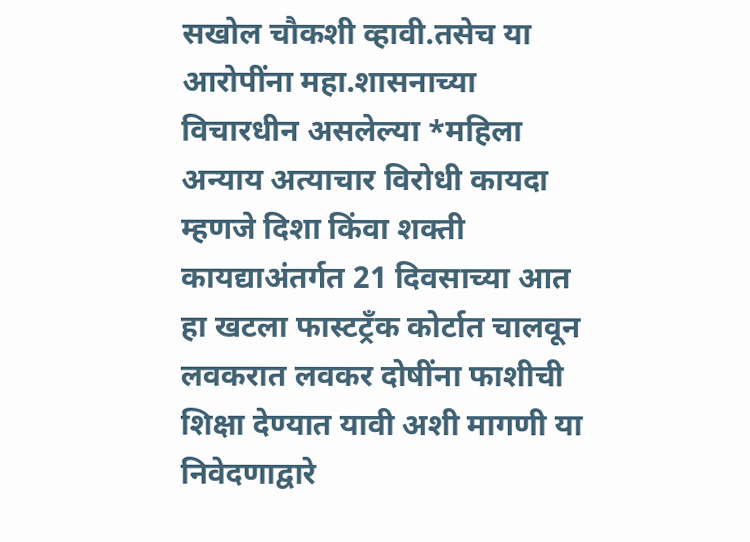सखोल चौकशी व्हावी.तसेच या आरोपींना महा.शासनाच्या विचारधीन असलेल्या *महिला अन्याय अत्याचार विरोधी कायदा म्हणजे दिशा किंवा शक्ती कायद्याअंतर्गत 21 दिवसाच्या आत हा खटला फास्टट्रँक कोर्टात चालवून लवकरात लवकर दोषींना फाशीची शिक्षा देण्यात यावी अशी मागणी या निवेदणाद्वारे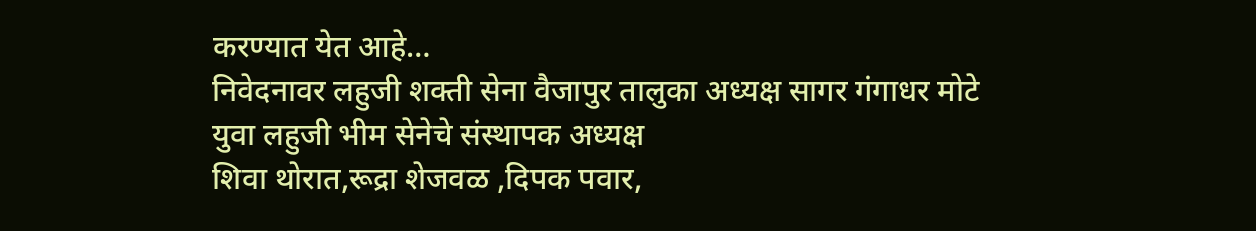करण्यात येत आहे…
निवेदनावर लहुजी शक्ती सेना वैजापुर तालुका अध्यक्ष सागर गंगाधर मोटे
युवा लहुजी भीम सेनेचे संस्थापक अध्यक्ष
शिवा थोरात,रूद्रा शेजवळ ,दिपक पवार,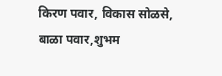किरण पवार, विकास सोळसे, बाळा पवार,शुभम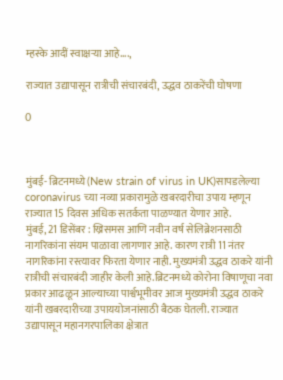म्हस्के आदीं स्वाक्षऱ्या आहे….,

राज्यात उद्यापासून रात्रीची संचारबंदी, उद्धव ठाकरेंची घोषणा

0



मुंबई- ब्रिटनमध्ये (New strain of virus in UK)सापडलेल्या coronavirus च्या नव्या प्रकारामुळे खबरदारीचा उपाय म्हणून राज्यात 15 दिवस अधिक सतर्कता पाळण्यात येणार आहे.
मुंबई, 21 डिसेंबर : ख्रिसमस आणि नवीन वर्ष सेलिब्रेशनसाठी नागरिकांना संयम पाळावा लागणार आहे. कारण रात्री 11 नंतर नागरिकांना रस्त्यावर फिरता येणार नाही. मुख्यमंत्री उद्धव ठाकरे यांनी रात्रीची संचारबंदी जाहीर केली आहे.ब्रिटनमध्ये कोरोना विषाणूचा नवा प्रकार आढळून आल्याच्या पार्श्वभूमीवर आज मुख्यमंत्री उद्धव ठाकरे यांनी खबरदारीच्या उपाययोजनांसाठी बैठक घेतली. राज्यात उद्यापासून महानगरपालिका क्षेत्रात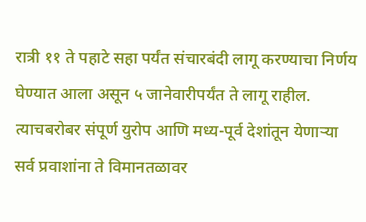रात्री ११ ते पहाटे सहा पर्यंत संचारबंदी लागू करण्याचा निर्णय घेण्यात आला असून ५ जानेवारीपर्यंत ते लागू राहील. त्याचबरोबर संपूर्ण युरोप आणि मध्य-पूर्व देशांतून येणाऱ्या सर्व प्रवाशांना ते विमानतळावर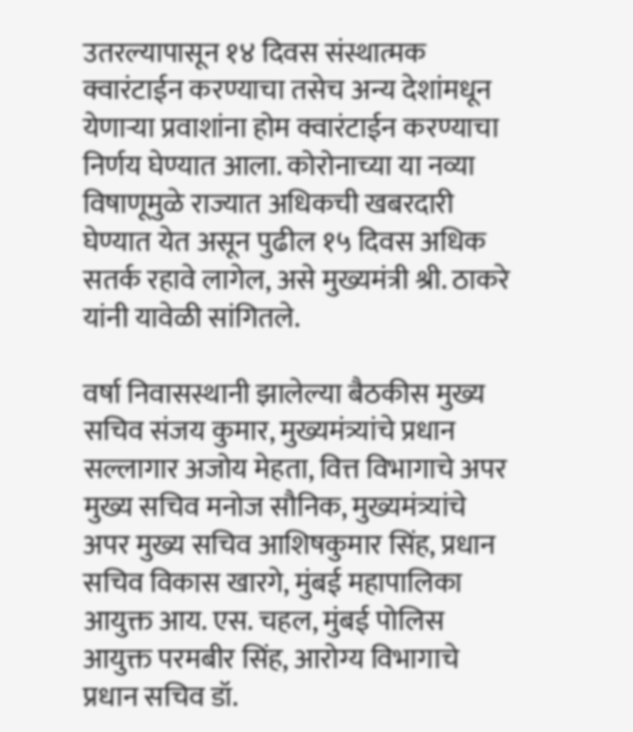उतरल्यापासून १४ दिवस संस्थात्मक क्वारंटाईन करण्याचा तसेच अन्य देशांमधून येणाऱ्या प्रवाशांना होम क्वारंटाईन करण्याचा निर्णय घेण्यात आला. कोरोनाच्या या नव्या विषाणूमुळे राज्यात अधिकची खबरदारी घेण्यात येत असून पुढील १५ दिवस अधिक सतर्क रहावे लागेल, असे मुख्यमंत्री श्री. ठाकरे यांनी यावेळी सांगितले.

वर्षा निवासस्थानी झालेल्या बैठकीस मुख्य सचिव संजय कुमार, मुख्यमंत्र्यांचे प्रधान सल्लागार अजोय मेहता, वित्त विभागाचे अपर मुख्य सचिव मनोज सौनिक, मुख्यमंत्र्यांचे अपर मुख्य सचिव आशिषकुमार सिंह, प्रधान सचिव विकास खारगे, मुंबई महापालिका आयुक्त आय. एस. चहल, मुंबई पोलिस आयुक्त परमबीर सिंह, आरोग्य विभागाचे प्रधान सचिव डॉ.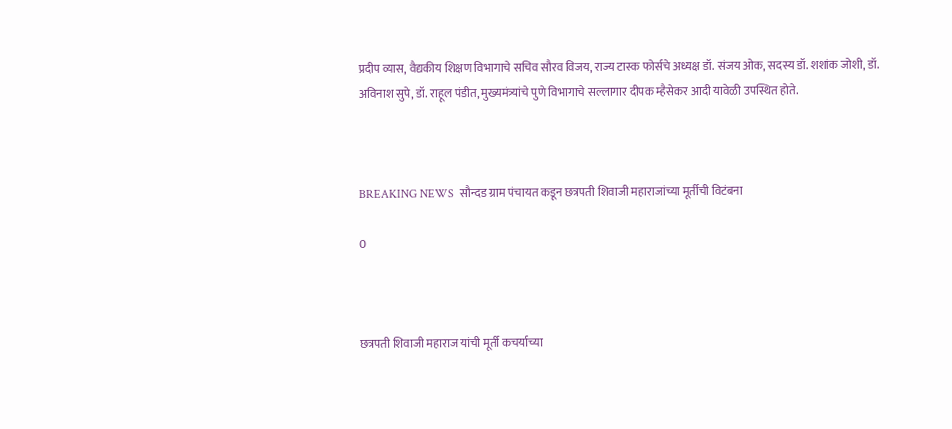प्रदीप व्यास, वैद्यकीय शिक्षण विभागाचे सचिव सौरव विजय, राज्य टास्क फोर्सचे अध्यक्ष डॉ. संजय ओक, सदस्य डॉ. शशांक जोशी, डॉ. अविनाश सुपे, डॉ. राहूल पंडीत, मुख्यमंत्र्यांचे पुणे विभागाचे सल्लागार दीपक म्हैसेकर आदी यावेळी उपस्थित होते.



BREAKING NEWS  सौन्दड ग्राम पंचायत कडून छत्रपती शिवाजी महाराजांच्या मूर्तीची विटंबना

0



छत्रपती शिवाजी महाराज यांची मूर्ती कचर्याच्या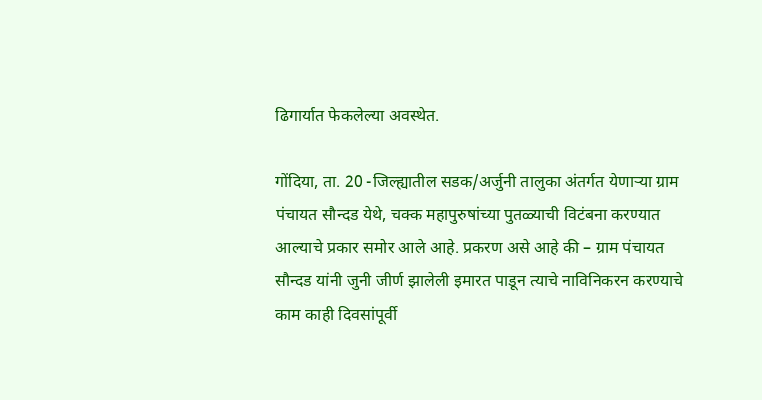ढिगार्यात फेकलेल्या अवस्थेत.

गोंदिया, ता. 20 -जिल्ह्यातील सडक/अर्जुनी तालुका अंतर्गत येणाऱ्या ग्राम पंचायत सौन्दड येथे, चक्क महापुरुषांच्या पुतळ्याची विटंबना करण्यात आल्याचे प्रकार समोर आले आहे. प्रकरण असे आहे की – ग्राम पंचायत सौन्दड यांनी जुनी जीर्ण झालेली इमारत पाडून त्याचे नाविनिकरन करण्याचे काम काही दिवसांपूर्वी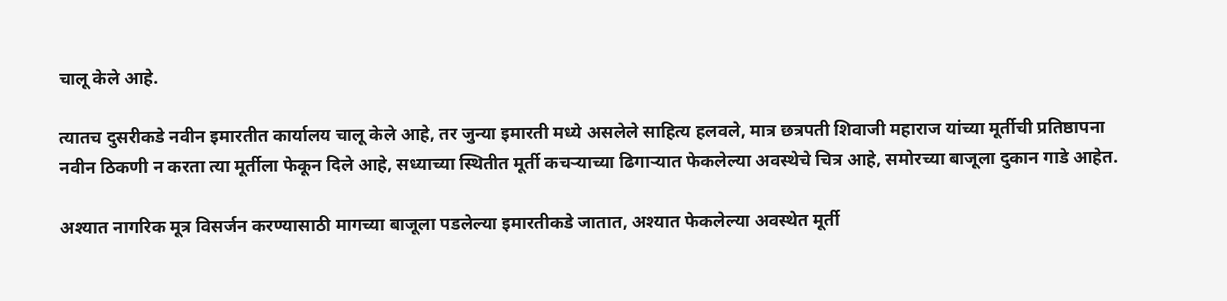चालू केले आहे.

त्यातच दुसरीकडे नवीन इमारतीत कार्यालय चालू केले आहे, तर जुन्या इमारती मध्ये असलेले साहित्य हलवले, मात्र छत्रपती शिवाजी महाराज यांच्या मूर्तीची प्रतिष्ठापना नवीन ठिकणी न करता त्या मूर्तीला फेकून दिले आहे, सध्याच्या स्थितीत मूर्ती कचऱ्याच्या ढिगाऱ्यात फेकलेल्या अवस्थेचे चित्र आहे, समोरच्या बाजूला दुकान गाडे आहेत.

अश्यात नागरिक मूत्र विसर्जन करण्यासाठी मागच्या बाजूला पडलेल्या इमारतीकडे जातात, अश्यात फेकलेल्या अवस्थेत मूर्ती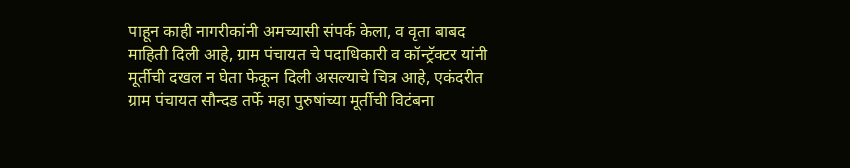पाहून काही नागरीकांनी अमच्यासी संपर्क केला, व वृता बाबद माहिती दिली आहे, ग्राम पंचायत चे पदाधिकारी व कॉन्ट्रॅक्टर यांनी मूर्तीची दखल न घेता फेकून दिली असल्याचे चित्र आहे, एकंदरीत ग्राम पंचायत सौन्दड तर्फे महा पुरुषांच्या मूर्तीची विटंबना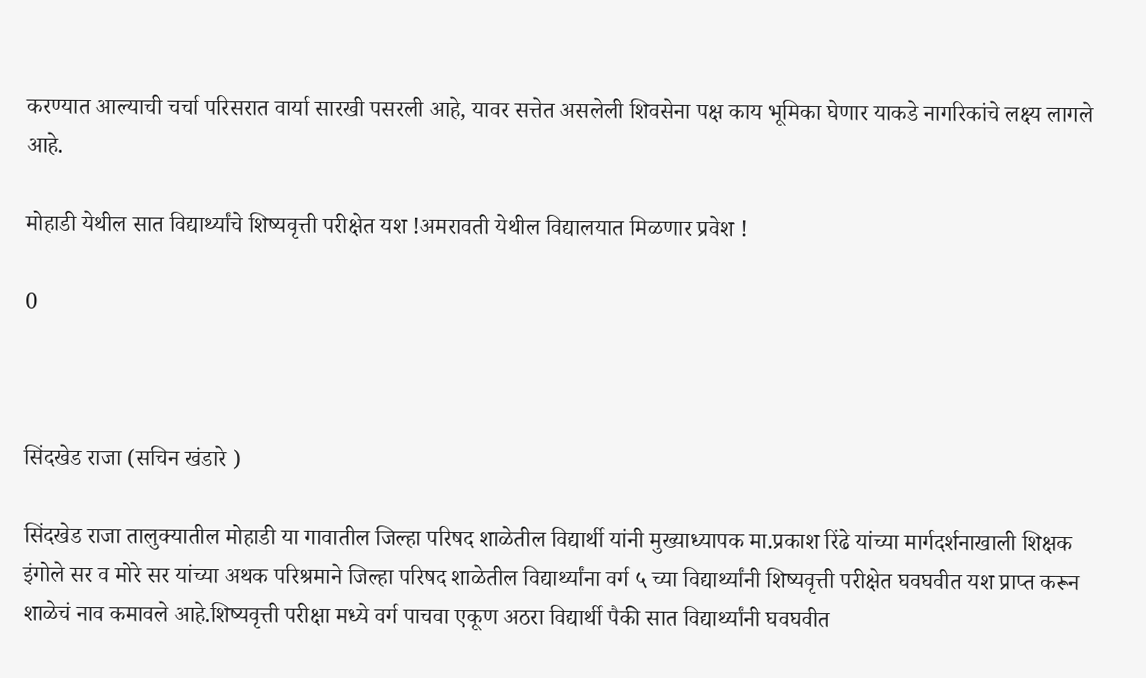करण्यात आल्याची चर्चा परिसरात वार्या सारखी पसरली आहे, यावर सत्तेत असलेली शिवसेना पक्ष काय भूमिका घेणार याकडे नागरिकांचे लक्ष्य लागले आहे.

मोहाडी येथील सात विद्यार्थ्यांचे शिष्यवृत्ती परीक्षेत यश !अमरावती येथील विद्यालयात मिळणार प्रवेश !

0



सिंदखेड राजा (सचिन खंडारे )

सिंदखेड राजा तालुक्यातील मोहाडी या गावातील जिल्हा परिषद शाळेतील विद्यार्थी यांनी मुख्याध्यापक मा.प्रकाश रिंढे यांच्या मार्गदर्शनाखाली शिक्षक इंगोले सर व मोरे सर यांच्या अथक परिश्रमाने जिल्हा परिषद शाळेतील विद्यार्थ्यांना वर्ग ५ च्या विद्यार्थ्यांनी शिष्यवृत्ती परीक्षेत घवघवीत यश प्राप्त करून शाळेचं नाव कमावले आहे.शिष्यवृत्ती परीक्षा मध्ये वर्ग पाचवा एकूण अठरा विद्यार्थी पैकी सात विद्यार्थ्यांनी घवघवीत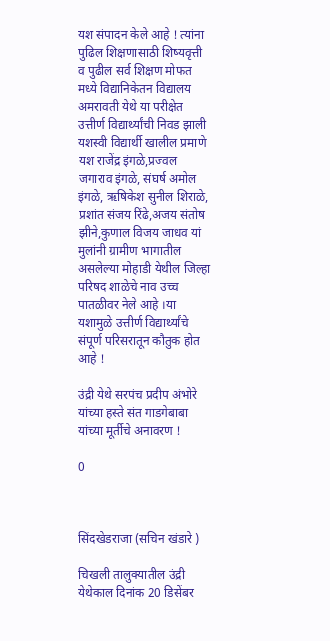यश संपादन केले आहे ! त्यांना पुढिल शिक्षणासाठी शिष्यवृत्ती व पुढील सर्व शिक्षण मोफत मध्ये विद्यानिकेतन विद्यालय अमरावती येथे या परीक्षेत उत्तीर्ण विद्यार्थ्यांची निवड झाली यशस्वी विद्यार्थी खालील प्रमाणे यश राजेंद्र इंगळे,प्रज्वल जगाराव इंगळे, संघर्ष अमोल इंगळे, ऋषिकेश सुनील शिराळे, प्रशांत संजय रिंढे,अजय संतोष झीने,कुणाल विजय जाधव यां मुलांनी ग्रामीण भागातील असलेल्या मोहाडी येथील जिल्हा परिषद शाळेचे नाव उच्च पातळीवर नेले आहे ।या यशामुळे उत्तीर्ण विद्यार्थ्यांचे संपूर्ण परिसरातून कौतुक होत आहे !

उंद्री येथे सरपंच प्रदीप अंभोरे यांच्या हस्ते संत गाडगेबाबा यांच्या मूर्तीचे अनावरण !

0



सिंदखेडराजा (सचिन खंडारे )

चिखली तालुक्यातील उंद्री येथेकाल दिनांक 20 डिसेंबर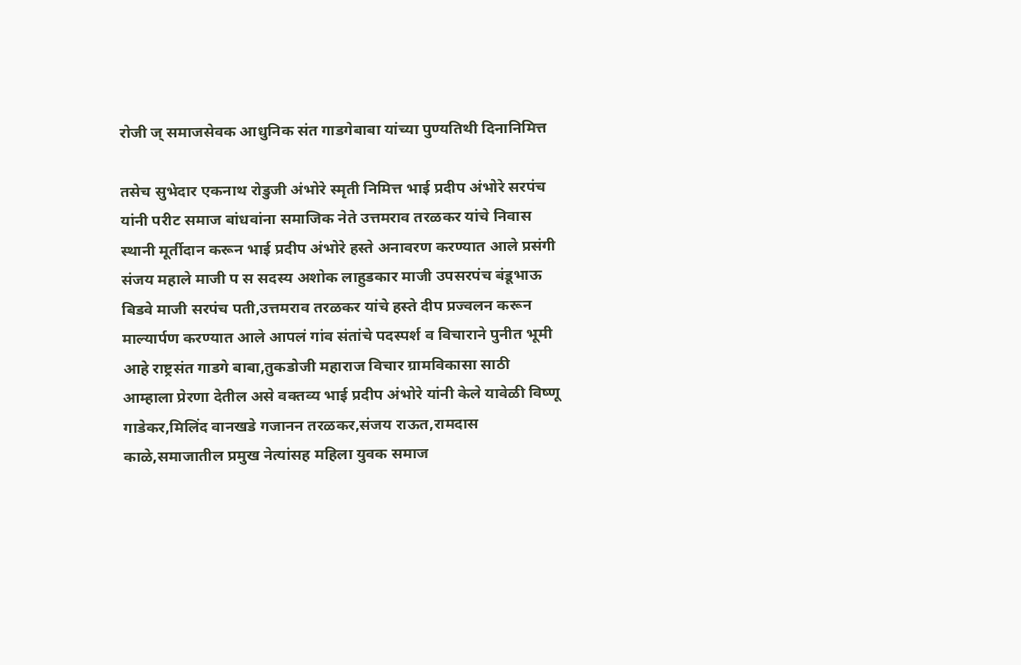रोजी ज् समाजसेवक आधुनिक संत गाडगेबाबा यांच्या पुण्यतिथी दिनानिमित्त

तसेच सुभेदार एकनाथ रोडुजी अंभोरे स्मृती निमित्त भाई प्रदीप अंभोरे सरपंच यांनी परीट समाज बांधवांना समाजिक नेते उत्तमराव तरळकर यांचे निवास स्थानी मूर्तीदान करून भाई प्रदीप अंभोरे हस्ते अनावरण करण्यात आले प्रसंगी संजय महाले माजी प स सदस्य अशोक लाहुडकार माजी उपसरपंच बंडूभाऊ बिडवे माजी सरपंच पती,उत्तमराव तरळकर यांचे हस्ते दीप प्रज्वलन करून माल्यार्पण करण्यात आले आपलं गांव संतांचे पदस्पर्श व विचाराने पुनीत भूमी आहे राष्ट्रसंत गाडगे बाबा,तुकडोजी महाराज विचार ग्रामविकासा साठी आम्हाला प्रेरणा देतील असे वक्तव्य भाई प्रदीप अंभोरे यांनी केले यावेळी विष्णू गाडेकर,मिलिंद वानखडे गजानन तरळकर,संजय राऊत,रामदास काळे,समाजातील प्रमुख नेत्यांसह महिला युवक समाज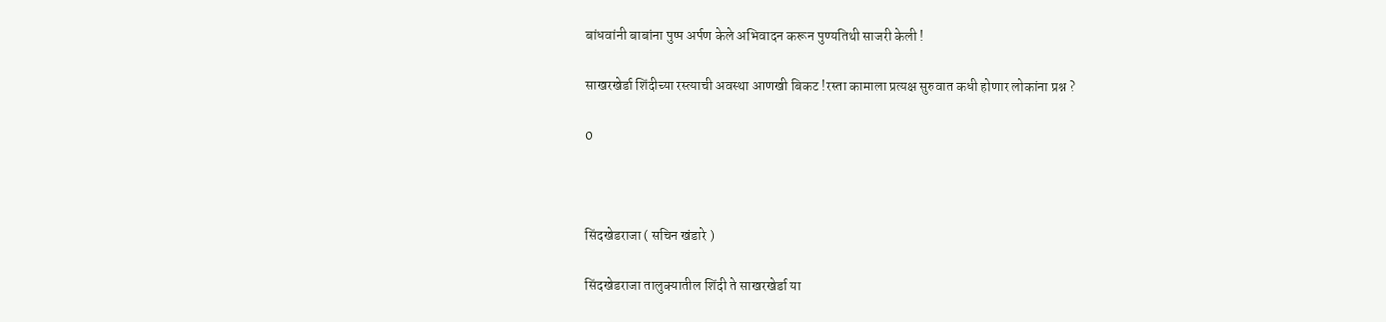बांधवांनी बाबांना पुष्प अर्पण केले अभिवादन करून पुण्यतिथी साजरी केली !

साखरखेर्डा शिंदीच्या रस्त्याची अवस्था आणखी बिकट !रस्ता कामाला प्रत्यक्ष सुरुवात कधी होणार लोकांना प्रश्न ?

0



सिंदखेडराजा ( सचिन खंडारे )

सिंदखेडराजा तालुक्यातील शिंदी ते साखरखेर्डा या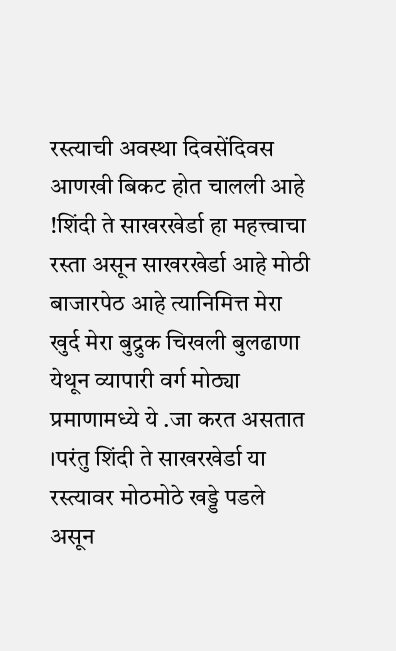रस्त्याची अवस्था दिवसेंदिवस आणखी बिकट होत चालली आहे !शिंदी ते साखरखेर्डा हा महत्त्वाचा रस्ता असून साखरखेर्डा आहे मोठी बाजारपेठ आहे त्यानिमित्त मेरा खुर्द मेरा बुद्रुक चिखली बुलढाणा येथून व्यापारी वर्ग मोठ्या प्रमाणामध्ये ये .जा करत असतात ।परंतु शिंदी ते साखरखेर्डा या रस्त्यावर मोठमोठे खड्डे पडले असून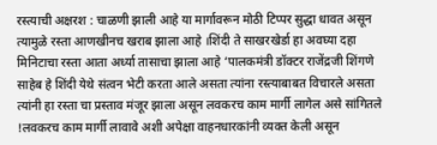रस्त्याची अक्षरश : चाळणी झाली आहे या मार्गावरून मोठी टिप्पर सुद्धा धावत असून त्यामुळे रस्ता आणखीनच खराब झाला आहे ।शिंदी ते साखरखेर्डा हा अवघ्या दहा मिनिटाचा रस्ता आता अर्ध्या तासाचा झाला आहे ‘पालकमंत्री डॉक्टर राजेंद्रजी शिंगणे साहेब हे शिंदी येथे संत्वन भेटी करता आले असता त्यांना रस्त्याबाबत विचारले असता त्यांनी हा रस्ता चा प्रस्ताव मंजूर झाला असून लवकरच काम मार्गी लागेल असे सांगितले !लवकरच काम मार्गी लावावे अशी अपेक्षा वाहनधारकांनी व्यक्त केली असून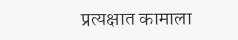प्रत्यक्षात कामाला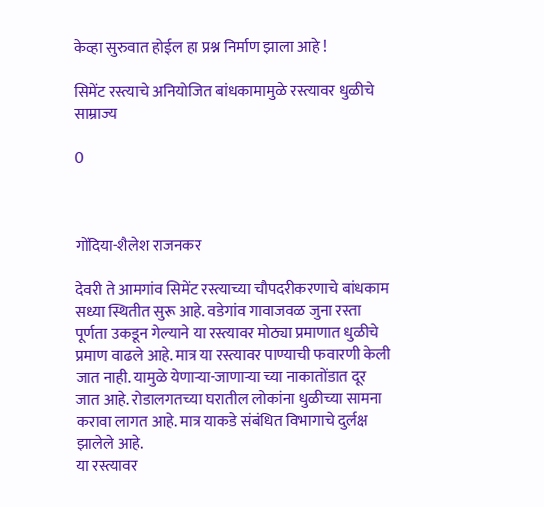केव्हा सुरुवात होईल हा प्रश्न निर्माण झाला आहे !

सिमेंट रस्त्याचे अनियोजित बांधकामामुळे रस्त्यावर धुळीचे साम्राज्य

0



गोंदिया-शैलेश राजनकर

देवरी ते आमगांव सिमेंट रस्त्याच्या चौपदरीकरणाचे बांधकाम सध्या स्थितीत सुरू आहे. वडेगांव गावाजवळ जुना रस्ता पूर्णता उकडून गेल्याने या रस्त्यावर मोठ्या प्रमाणात धुळीचे प्रमाण वाढले आहे. मात्र या रस्त्यावर पाण्याची फवारणी केली जात नाही‌‌. यामुळे येणाऱ्या-जाणाऱ्या च्या नाकातोंडात दूर जात आहे. रोडालगतच्या घरातील लोकांना धुळीच्या सामना करावा लागत आहे. मात्र याकडे संबंधित विभागाचे दुर्लक्ष झालेले आहे.
या रस्त्यावर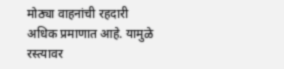मोठ्या वाहनांची रहदारी अधिक प्रमाणात आहे. यामुळे रस्त्यावर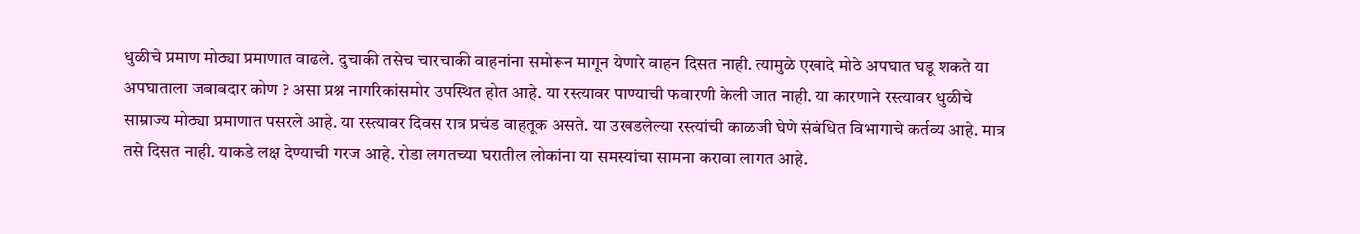धुळीचे प्रमाण मोठ्या प्रमाणात वाढले. दुचाकी तसेच चारचाकी वाहनांना समोरून मागून येणारे वाहन दिसत नाही. त्यामुळे एखादे मोठे अपघात घडू शकते या अपघाताला जबाबदार कोण ? असा प्रश्न नागरिकांसमोर उपस्थित होत आहे. या रस्त्यावर पाण्याची फवारणी केली जात नाही. या कारणाने रस्त्यावर धुळीचे साम्राज्य मोठ्या प्रमाणात पसरले आहे. या रस्त्यावर दिवस रात्र प्रचंड वाहतूक असते. या उखडलेल्या रस्त्यांची काळजी घेणे संबंधित विभागाचे कर्तव्य आहे. मात्र तसे दिसत नाही. याकडे लक्ष देण्याची गरज आहे‌‌. रोडा लगतच्या घरातील लोकांना या समस्यांचा सामना करावा लागत आहे.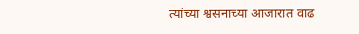त्यांच्या श्वसनाच्या आजारात वाढ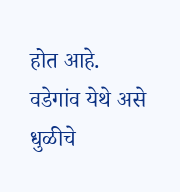होत आहे.
वडेगांव येथे असे धुळीचे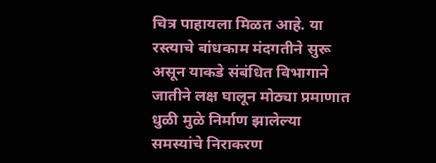चित्र पाहायला मिळत आहे. या रस्त्याचे बांधकाम मंदगतीने सुरू असून याकडे संबंधित विभागाने जातीने लक्ष घालून मोठ्या प्रमाणात धुळी मुळे निर्माण झालेल्या समस्यांचे निराकरण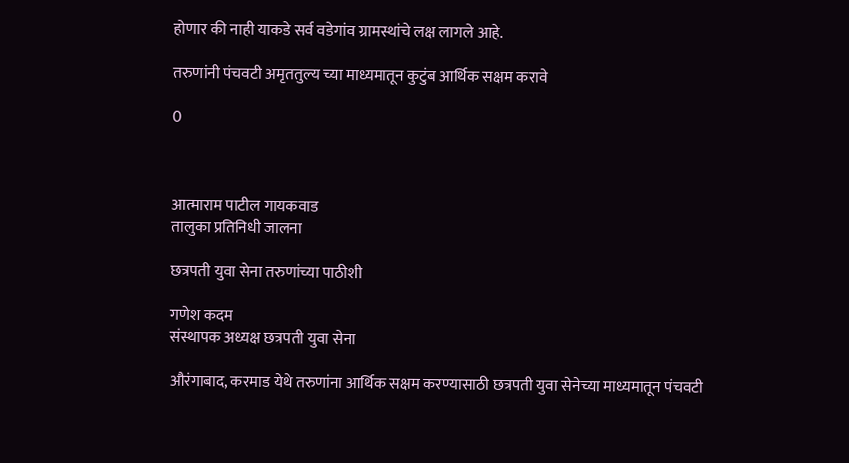होणार की नाही याकडे सर्व वडेगांव ग्रामस्थांचे लक्ष लागले आहे.

तरुणांनी पंचवटी अमृततुल्य च्या माध्यमातून कुटुंब आर्थिक सक्षम करावे

0



आत्माराम पाटील गायकवाड
तालुका प्रतिनिधी जालना

छत्रपती युवा सेना तरुणांच्या पाठीशी

गणेश कदम
संस्थापक अध्यक्ष छत्रपती युवा सेना

औरंगाबाद, करमाड येथे तरुणांना आर्थिक सक्षम करण्यासाठी छत्रपती युवा सेनेच्या माध्यमातून पंचवटी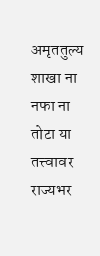अमृततुल्य शाखा ना नफा ना तोटा या तत्त्वावर राज्यभर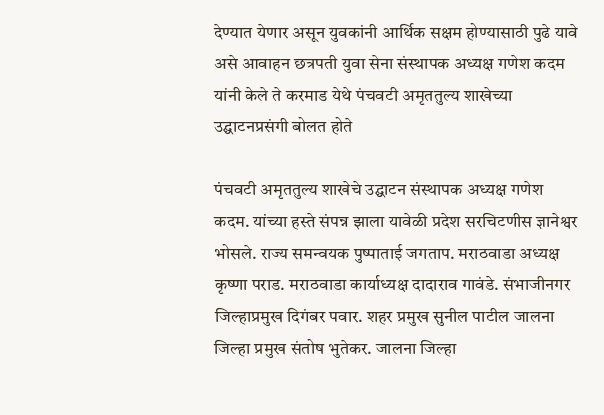देण्यात येणार असून युवकांनी आर्थिक सक्षम होण्यासाठी पुढे यावे असे आवाहन छत्रपती युवा सेना संस्थापक अध्यक्ष गणेश कदम यांनी केले ते करमाड येथे पंचवटी अमृततुल्य शाखेच्या उद्घाटनप्रसंगी बोलत होते

पंचवटी अमृततुल्य शाखेचे उद्घाटन संस्थापक अध्यक्ष गणेश कदम. यांच्या हस्ते संपन्न झाला यावेळी प्रदेश सरचिटणीस ज्ञानेश्वर भोसले. राज्य समन्वयक पुष्पाताई जगताप. मराठवाडा अध्यक्ष कृष्णा पराड. मराठवाडा कार्याध्यक्ष दादाराव गावंडे. संभाजीनगर जिल्हाप्रमुख दिगंबर पवार. शहर प्रमुख सुनील पाटील जालना जिल्हा प्रमुख संतोष भुतेकर. जालना जिल्हा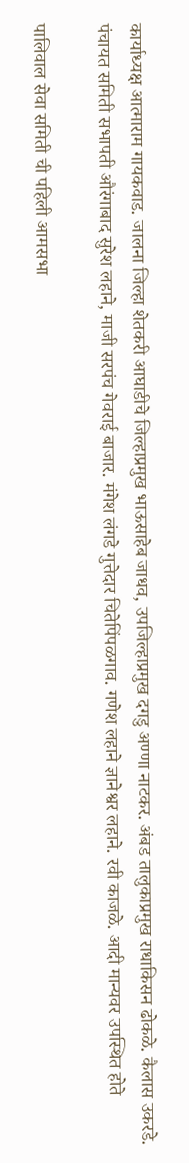कार्याध्यक्ष आत्माराम गायकवाड. जालना जिल्हा शेतकरी आघाडीचे जिल्हाप्रमुख भाऊसाहेब जाधव, उपजिल्हाप्रमुख दगडु अण्णा नाटकर. अंबड तालुकाप्रमुख राधाकिसन ढोकळे. कैलास उकरडे. पंचायत समिती सभापती औरंगाबाद सुरेश लहाने, माजी सरपंच गेवराई बाजार. मंगेश लंगडे गुत्तेदार चितेपिंपळगाव. गणेश लहाने ज्ञानेश्वर लहाने. रवी काजळे. आदी मान्यवर उपस्थित होते

पालिवाल सेवा समिती ची पहिली आमसभा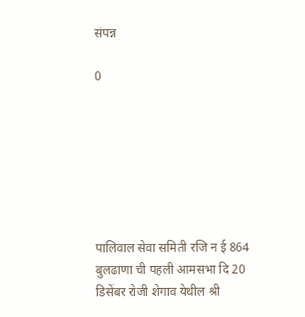संपन्न

0







पालिवाल सेवा समिती रजि न ई 864 बुलढाणा ची पहली आमसभा दि 20 डिसेंबर रोजी शेगाव येथील श्री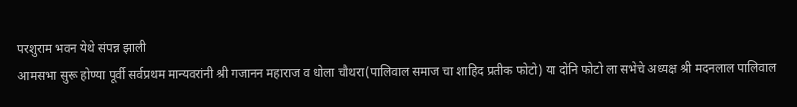परशुराम भवन येथे संपन्न झाली
आमसभा सुरू होण्या पूर्वी सर्वप्रथम मान्यवरांनी श्री गजानन महाराज व धोला चौथरा(पालिवाल समाज चा शाहिद प्रतीक फोटो) या दोनि फोटो ला सभेचे अध्यक्ष श्री मदनलाल पालिवाल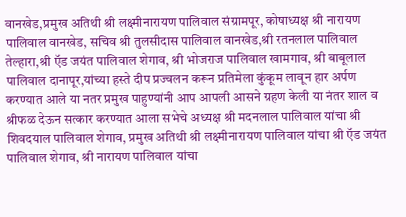वानखेड,प्रमुख अतिथी श्री लक्ष्मीनारायण पालिवाल संग्रामपूर, कोषाध्यक्ष श्री नारायण पालिवाल वानखेड, सचिव श्री तुलसीदास पालिवाल वानखेड,श्री रतनलाल पालिवाल तेल्हारा,श्री ऍड जयंत पालिवाल शेगाव, श्री भोजराज पालिवाल खामगाव, श्री बाबूलाल पालिवाल दानापूर,यांच्या हस्ते दीप प्रज्वलन करून प्रतिमेला कुंकूम लावून हार अर्पण करण्यात आले या नतर प्रमुख पाहुण्यांनी आप आपली आसने ग्रहण केली या नंतर शाल व श्रीफळ देऊन सत्कार करण्यात आला सभेचे अध्यक्ष श्री मदनलाल पालिवाल यांचा श्री शिवदयाल पालिवाल शेगाव, प्रमुख अतिथी श्री लक्ष्मीनारायण पालिवाल यांचा श्री ऍड जयंत पालिवाल शेगाव, श्री नारायण पालिवाल यांचा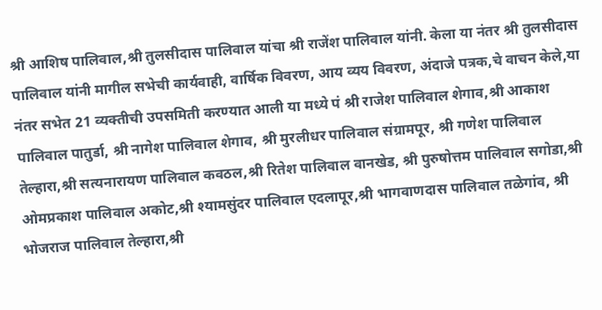श्री आशिष पालिवाल,श्री तुलसीदास पालिवाल यांचा श्री राजेंश पालिवाल यांनी. केला या नंतर श्री तुलसीदास पालिवाल यांनी मागील सभेची कार्यवाही, वार्षिक विवरण, आय व्यय विवरण, अंदाजे पत्रक,चे वाचन केले,या नंतर सभेत 21 व्यक्तीची उपसमिती करण्यात आली या मध्ये पं श्री राजेश पालिवाल शेगाव,श्री आकाश पालिवाल पातुर्डा, श्री नागेश पालिवाल शेगाव, श्री मुरलीधर पालिवाल संग्रामपूर, श्री गणेश पालिवाल तेल्हारा,श्री सत्यनारायण पालिवाल कवठल,श्री रितेश पालिवाल वानखेड, श्री पुरुषोत्तम पालिवाल सगोडा,श्री ओमप्रकाश पालिवाल अकोट,श्री श्यामसुंदर पालिवाल एदलापूर,श्री भागवाणदास पालिवाल तळेगांव, श्री भोजराज पालिवाल तेल्हारा,श्री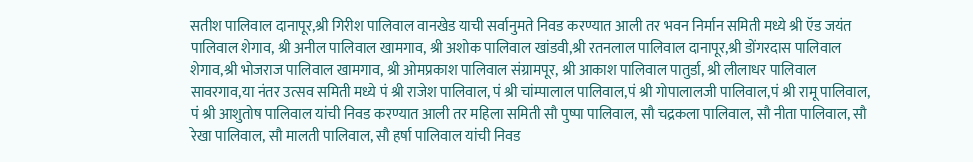सतीश पालिवाल दानापूर,श्री गिरीश पालिवाल वानखेड याची सर्वानुमते निवड करण्यात आली तर भवन निर्मान समिती मध्ये श्री ऍड जयंत पालिवाल शेगाव, श्री अनील पालिवाल खामगाव, श्री अशोक पालिवाल खांडवी,श्री रतनलाल पालिवाल दानापूर,श्री डोंगरदास पालिवाल शेगाव,श्री भोजराज पालिवाल खामगाव, श्री ओमप्रकाश पालिवाल संग्रामपूर, श्री आकाश पालिवाल पातुर्डा, श्री लीलाधर पालिवाल सावरगाव,या नंतर उत्सव समिती मध्ये पं श्री राजेश पालिवाल, पं श्री चांम्पालाल पालिवाल,पं श्री गोपालालजी पालिवाल,पं श्री रामू पालिवाल, पं श्री आशुतोष पालिवाल यांची निवड करण्यात आली तर महिला समिती सौ पुष्पा पालिवाल, सौ चद्रकला पालिवाल, सौ नीता पालिवाल, सौ रेखा पालिवाल, सौ मालती पालिवाल, सौ हर्षा पालिवाल यांची निवड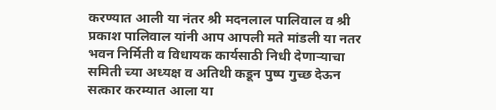करण्यात आली या नंतर श्री मदनलाल पालिवाल व श्री प्रकाश पालिवाल यांनी आप आपली मते मांडली या नतर भवन निर्मिती व विधायक कार्यसाठी निधी देणाऱ्याचा समिती च्या अध्यक्ष व अतिथी कडून पुष्प गुच्छ देऊन सत्कार करम्यात आला या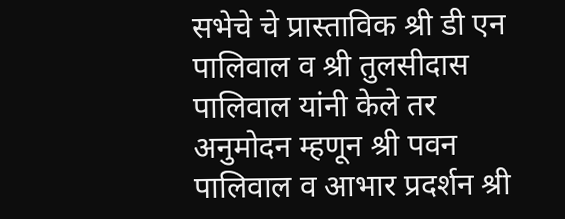सभेचे चे प्रास्ताविक श्री डी एन पालिवाल व श्री तुलसीदास पालिवाल यांनी केले तर अनुमोदन म्हणून श्री पवन पालिवाल व आभार प्रदर्शन श्री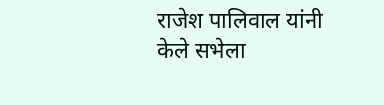राजेश पालिवाल यांनी केले सभेला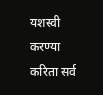यशस्वी करण्या करिता सर्व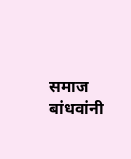समाज बांधवांनी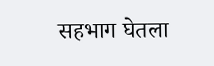सहभाग घेतला